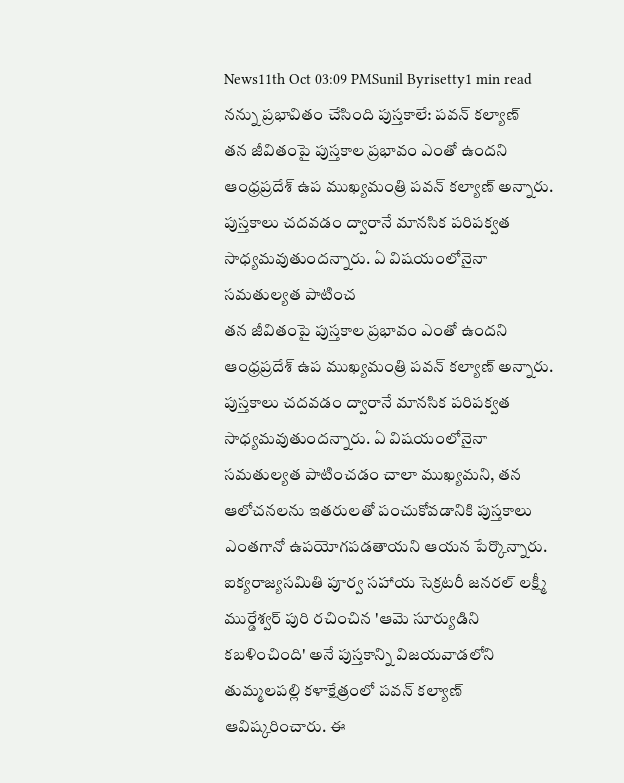News11th Oct 03:09 PMSunil Byrisetty1 min read
నన్ను ప్రభావితం చేసింది పుస్తకాలే: పవన్ కల్యాణ్
తన జీవితంపై పుస్తకాల ప్రభావం ఎంతో ఉందని ఆంధ్రప్రదేశ్ ఉప ముఖ్యమంత్రి పవన్ కల్యాణ్ అన్నారు. పుస్తకాలు చదవడం ద్వారానే మానసిక పరిపక్వత సాధ్యమవుతుందన్నారు. ఏ విషయంలోనైనా సమతుల్యత పాటించ
తన జీవితంపై పుస్తకాల ప్రభావం ఎంతో ఉందని ఆంధ్రప్రదేశ్ ఉప ముఖ్యమంత్రి పవన్ కల్యాణ్ అన్నారు. పుస్తకాలు చదవడం ద్వారానే మానసిక పరిపక్వత సాధ్యమవుతుందన్నారు. ఏ విషయంలోనైనా సమతుల్యత పాటించడం చాలా ముఖ్యమని, తన ఆలోచనలను ఇతరులతో పంచుకోవడానికి పుస్తకాలు ఎంతగానో ఉపయోగపడతాయని ఆయన పేర్కొన్నారు. ఐక్యరాజ్యసమితి పూర్వ సహాయ సెక్రటరీ జనరల్ లక్ష్మీ ముర్డేశ్వర్ పురి రచించిన 'ఆమె సూర్యుడిని కబళించింది' అనే పుస్తకాన్ని విజయవాడలోని తుమ్మలపల్లి కళాక్షేత్రంలో పవన్ కల్యాణ్ ఆవిష్కరించారు. ఈ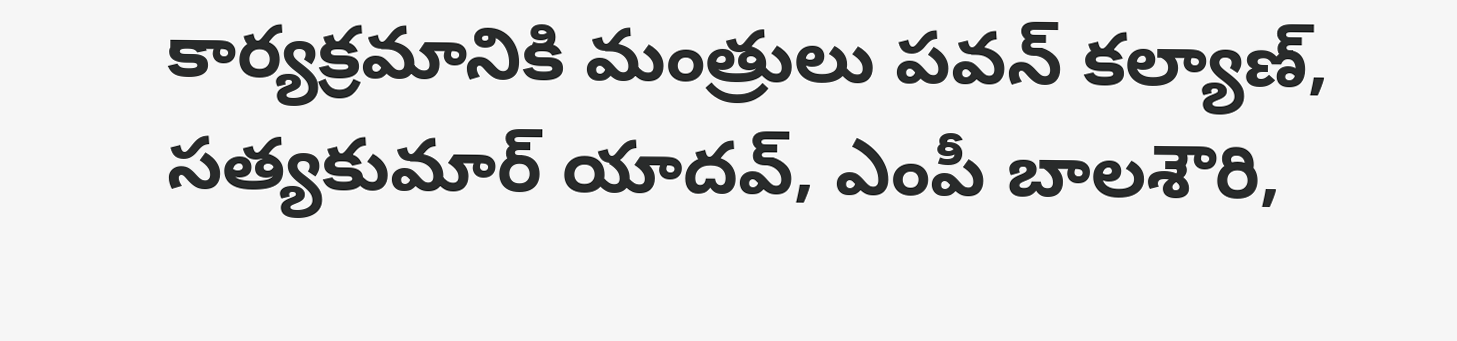కార్యక్రమానికి మంత్రులు పవన్ కల్యాణ్, సత్యకుమార్ యాదవ్, ఎంపీ బాలశౌరి,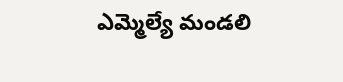ఎమ్మెల్యే మండలి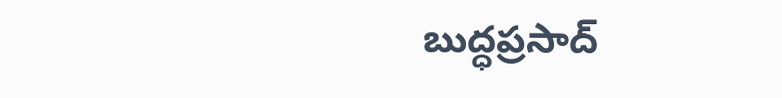బుద్ధప్రసాద్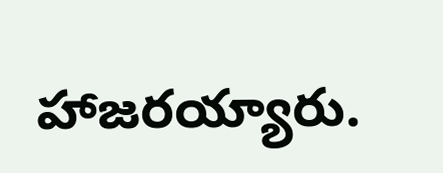హాజరయ్యారు.